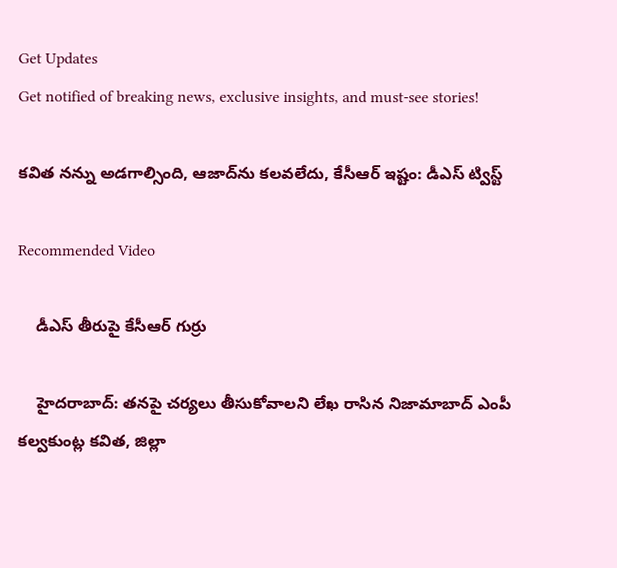Get Updates
Get notified of breaking news, exclusive insights, and must-see stories!

కవిత నన్ను అడగాల్సింది, ఆజాద్‌ను కలవలేదు, కేసీఆర్ ఇష్టం: డీఎస్ ట్విస్ట్

Recommended Video

    డీఎస్ తీరుపై కేసీఆర్ గుర్రు

    హైదరాబాద్: తనపై చర్యలు తీసుకోవాలని లేఖ రాసిన నిజామాబాద్ ఎంపీ కల్వకుంట్ల కవిత, జిల్లా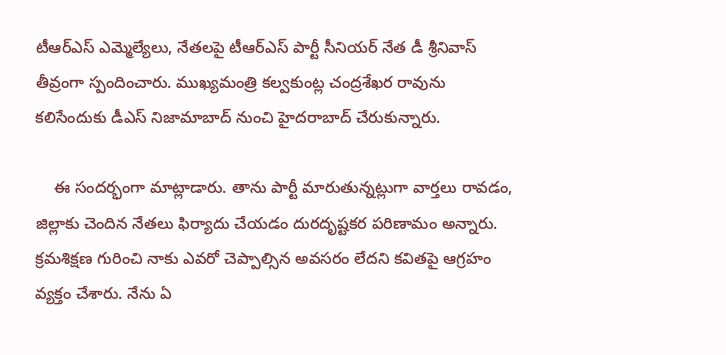టీఆర్ఎస్ ఎమ్మెల్యేలు, నేతలపై టీఆర్ఎస్ పార్టీ సీనియర్ నేత డీ శ్రీనివాస్ తీవ్రంగా స్పందించారు. ముఖ్యమంత్రి కల్వకుంట్ల చంద్రశేఖర రావును కలిసేందుకు డీఎస్ నిజామాబాద్ నుంచి హైదరాబాద్ చేరుకున్నారు.

    ఈ సందర్భంగా మాట్లాడారు. తాను పార్టీ మారుతున్నట్లుగా వార్తలు రావడం, జిల్లాకు చెందిన నేతలు ఫిర్యాదు చేయడం దురదృష్టకర పరిణామం అన్నారు. క్రమశిక్షణ గురించి నాకు ఎవరో చెప్పాల్సిన అవసరం లేదని కవితపై ఆగ్రహం వ్యక్తం చేశారు. నేను ఏ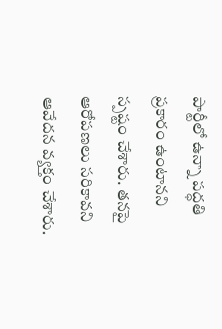పార్టీలో ఉన్నా పద్ధతి ప్రకారం ఉంటానని స్పష్టం చేశారు. తనపై ఆరోపణలు సరికావని ఆవేదన వ్యక్తం చేశారు.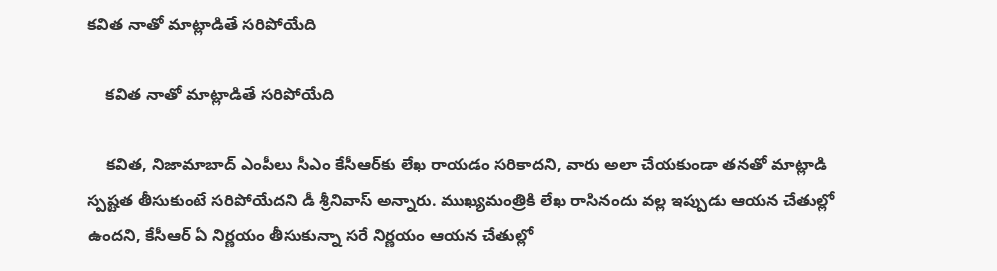కవిత నాతో మాట్లాడితే సరిపోయేది

    కవిత నాతో మాట్లాడితే సరిపోయేది

    కవిత, నిజామాబాద్ ఎంపీలు సీఎం కేసీఆర్‌కు లేఖ రాయడం సరికాదని, వారు అలా చేయకుండా తనతో మాట్లాడి స్పష్టత తీసుకుంటే సరిపోయేదని డీ శ్రీనివాస్ అన్నారు. ముఖ్యమంత్రికి లేఖ రాసినందు వల్ల ఇప్పుడు ఆయన చేతుల్లో ఉందని, కేసీఆర్ ఏ నిర్ణయం తీసుకున్నా సరే నిర్ణయం ఆయన చేతుల్లో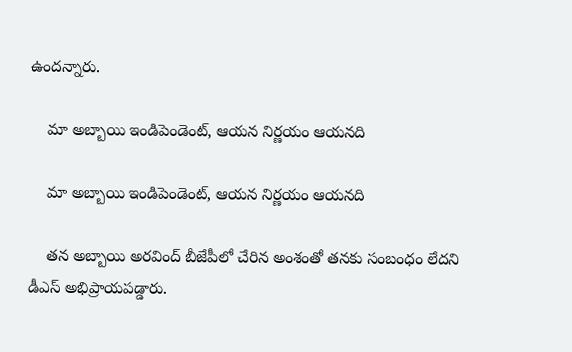ఉందన్నారు.

    మా అబ్బాయి ఇండిపెండెంట్, ఆయన నిర్ణయం ఆయనది

    మా అబ్బాయి ఇండిపెండెంట్, ఆయన నిర్ణయం ఆయనది

    తన అబ్బాయి అరవింద్ బీజేపీలో చేరిన అంశంతో తనకు సంబంధం లేదని డీఎస్ అభిప్రాయపడ్డారు.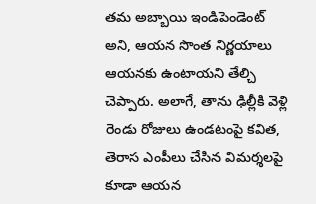తమ అబ్బాయి ఇండిపెండెంట్ అని, ఆయన సొంత నిర్ణయాలు ఆయనకు ఉంటాయని తేల్చి చెప్పారు. అలాగే, తాను ఢిల్లీకి వెళ్లి రెండు రోజులు ఉండటంపై కవిత, తెరాస ఎంపీలు చేసిన విమర్శలపై కూడా ఆయన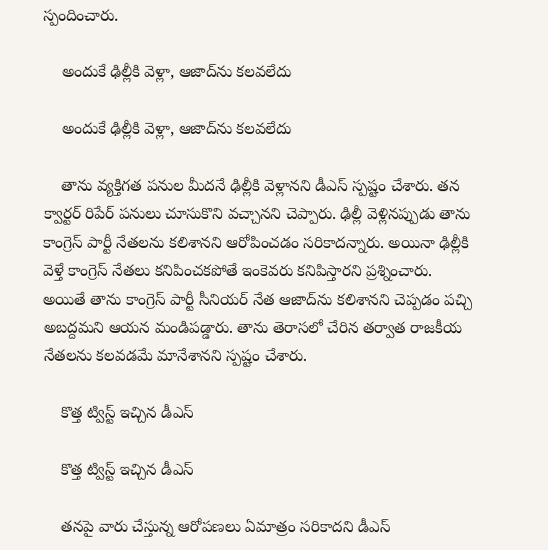స్పందించారు.

    అందుకే ఢిల్లీకి వెళ్లా, ఆజాద్‌ను కలవలేదు

    అందుకే ఢిల్లీకి వెళ్లా, ఆజాద్‌ను కలవలేదు

    తాను వ్యక్తిగత పనుల మీదనే ఢిల్లీకి వెళ్లానని డీఎస్ స్పష్టం చేశారు. తన క్వార్టర్ రిపేర్ పనులు చూసుకొని వచ్చానని చెప్పారు. ఢిల్లీ వెళ్లినప్పుడు తాను కాంగ్రెస్ పార్టీ నేతలను కలిశానని ఆరోపించడం సరికాదన్నారు. అయినా ఢిల్లీకి వెళ్తే కాంగ్రెస్ నేతలు కనిపించకపోతే ఇంకెవరు కనిపిస్తారని ప్రశ్నించారు. అయితే తాను కాంగ్రెస్ పార్టీ సీనియర్ నేత ఆజాద్‌ను కలిశానని చెప్పడం పచ్చి అబద్దమని ఆయన మండిపడ్డారు. తాను తెరాసలో చేరిన తర్వాత రాజకీయ నేతలను కలవడమే మానేశానని స్పష్టం చేశారు.

    కొత్త ట్విస్ట్ ఇచ్చిన డీఎస్

    కొత్త ట్విస్ట్ ఇచ్చిన డీఎస్

    తనపై వారు చేస్తున్న ఆరోపణలు ఏమాత్రం సరికాదని డీఎస్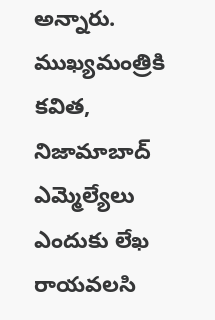అన్నారు. ముఖ్యమంత్రికి కవిత, నిజామాబాద్ ఎమ్మెల్యేలు ఎందుకు లేఖ రాయవలసి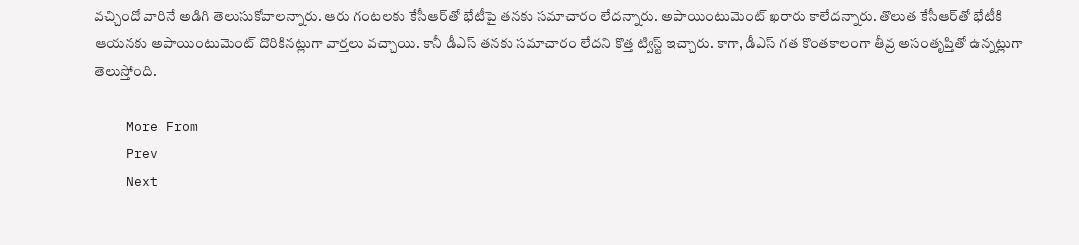వచ్చిందో వారినే అడిగి తెలుసుకోవాలన్నారు. ఆరు గంటలకు కేసీఆర్‌తో భేటీపై తనకు సమాచారం లేదన్నారు. అపాయింటుమెంట్ ఖరారు కాలేదన్నారు. తొలుత కేసీఆర్‌తో భేటీకి ఆయనకు అపాయింటుమెంట్ దొరికినట్లుగా వార్తలు వచ్చాయి. కానీ డీఎస్ తనకు సమాచారం లేదని కొత్త ట్విస్ట్ ఇచ్చారు. కాగా, డీఎస్ గత కొంతకాలంగా తీవ్ర అసంతృప్తితో ఉన్నట్లుగా తెలుస్తోంది.

    More From
    Prev
    Next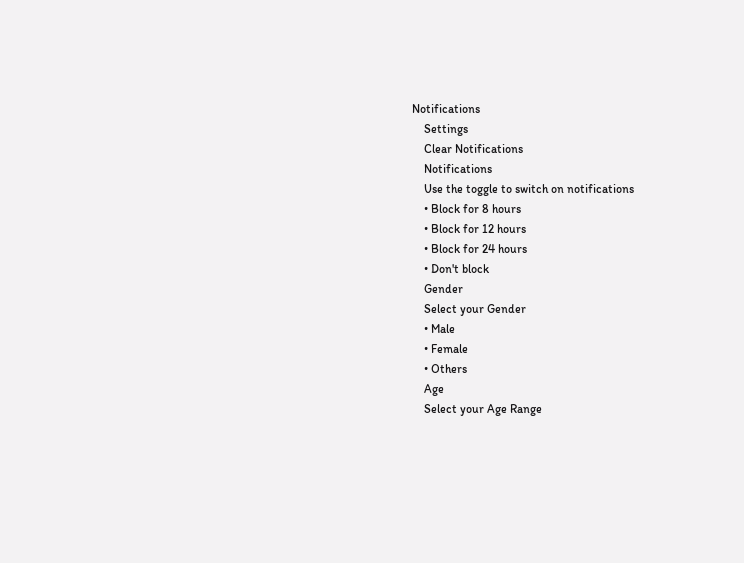Notifications
    Settings
    Clear Notifications
    Notifications
    Use the toggle to switch on notifications
    • Block for 8 hours
    • Block for 12 hours
    • Block for 24 hours
    • Don't block
    Gender
    Select your Gender
    • Male
    • Female
    • Others
    Age
    Select your Age Range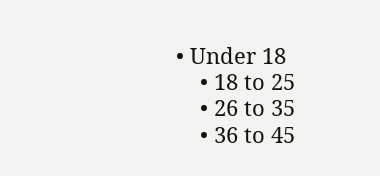• Under 18
    • 18 to 25
    • 26 to 35
    • 36 to 45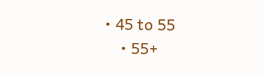• 45 to 55
    • 55+